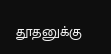தூதனுக்கு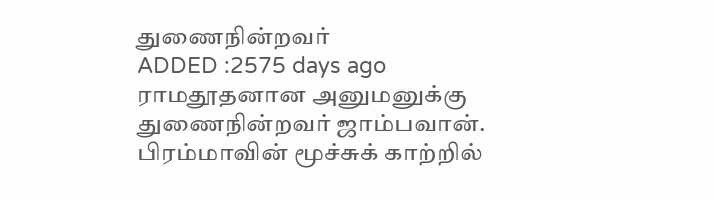துணைநின்றவர்
ADDED :2575 days ago
ராமதூதனான அனுமனுக்கு துணைநின்றவர் ஜாம்பவான். பிரம்மாவின் மூச்சுக் காற்றில்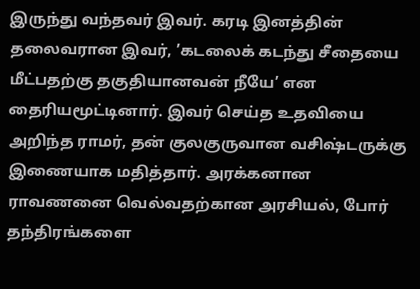இருந்து வந்தவர் இவர். கரடி இனத்தின் தலைவரான இவர், ’கடலைக் கடந்து சீதையை மீட்பதற்கு தகுதியானவன் நீயே’ என தைரியமூட்டினார். இவர் செய்த உதவியை அறிந்த ராமர், தன் குலகுருவான வசிஷ்டருக்கு இணையாக மதித்தார். அரக்கனான ராவணனை வெல்வதற்கான அரசியல், போர் தந்திரங்களை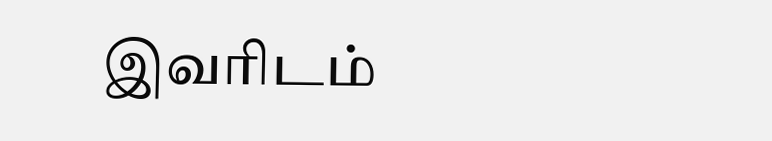இவரிடம்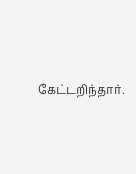கேட்டறிந்தார்.